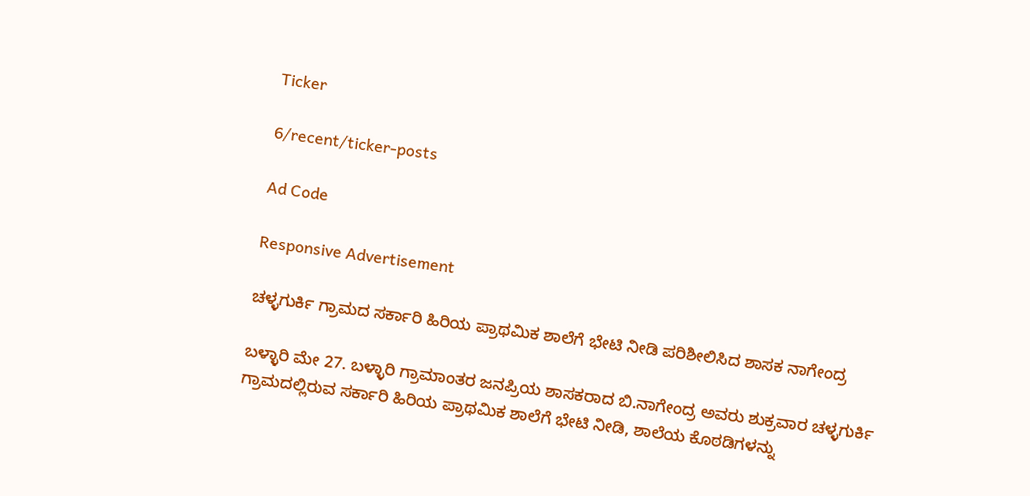Ticker

6/recent/ticker-posts

Ad Code

Responsive Advertisement

ಚಳ್ಳಗುರ್ಕಿ ಗ್ರಾಮದ ಸರ್ಕಾರಿ ಹಿರಿಯ ಪ್ರಾಥಮಿಕ ಶಾಲೆಗೆ ಭೇಟಿ ನೀಡಿ ಪರಿಶೀಲಿಸಿದ ಶಾಸಕ ನಾಗೇಂದ್ರ

ಬಳ್ಳಾರಿ ಮೇ 27. ಬಳ್ಳಾರಿ ಗ್ರಾಮಾಂತರ ಜನಪ್ರಿಯ ಶಾಸಕರಾದ ಬಿ.ನಾಗೇಂದ್ರ ಅವರು ಶುಕ್ರವಾರ ಚಳ್ಳಗುರ್ಕಿ ಗ್ರಾಮದಲ್ಲಿರುವ ಸರ್ಕಾರಿ ಹಿರಿಯ ಪ್ರಾಥಮಿಕ ಶಾಲೆಗೆ ಭೇಟಿ ನೀಡಿ, ಶಾಲೆಯ ಕೊಠಡಿಗಳನ್ನು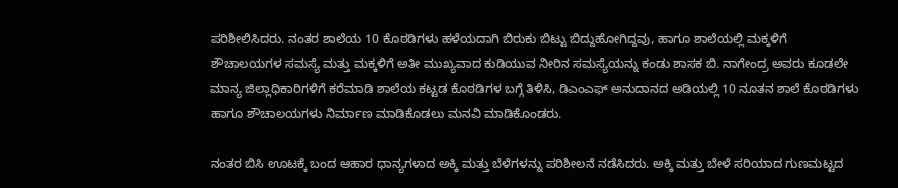ಪರಿಶೀಲಿಸಿದರು. ನಂತರ ಶಾಲೆಯ 10 ಕೊಠಡಿಗಳು ಹಳೆಯದಾಗಿ ಬಿರುಕು ಬಿಟ್ಟು ಬಿದ್ದುಹೋಗಿದ್ದವು, ಹಾಗೂ ಶಾಲೆಯಲ್ಲಿ ಮಕ್ಕಳಿಗೆ ಶೌಚಾಲಯಗಳ ಸಮಸ್ಯೆ ಮತ್ತು ಮಕ್ಕಳಿಗೆ ಅತೀ ಮುಖ್ಯವಾದ ಕುಡಿಯುವ ನೀರಿನ ಸಮಸ್ಯೆಯನ್ನು ಕಂಡು ಶಾಸಕ ಬಿ. ನಾಗೇಂದ್ರ ಅವರು ಕೂಡಲೇ ಮಾನ್ಯ ಜಿಲ್ಲಾಧಿಕಾರಿಗಳಿಗೆ ಕರೆಮಾಡಿ ಶಾಲೆಯ ಕಟ್ಟಡ ಕೊಠಡಿಗಳ ಬಗ್ಗೆ ತಿಳಿಸಿ, ಡಿಎಂಎಫ್ ಅನುದಾನದ ಅಡಿಯಲ್ಲಿ 10 ನೂತನ ಶಾಲೆ ಕೊಠಡಿಗಳು ಹಾಗೂ ಶೌಚಾಲಯಗಳು ನಿರ್ಮಾಣ ಮಾಡಿಕೊಡಲು ಮನವಿ ಮಾಡಿಕೊಂಡರು.

ನಂತರ ಬಿಸಿ ಊಟಕ್ಕೆ ಬಂದ ಆಹಾರ ಧಾನ್ಯಗಳಾದ ಅಕ್ಕಿ ಮತ್ತು ಬೆಳೆಗಳನ್ನು ಪರಿಶೀಲನೆ ನಡೆಸಿದರು. ಅಕ್ಕಿ ಮತ್ತು ಬೇಳೆ ಸರಿಯಾದ ಗುಣಮಟ್ಟದ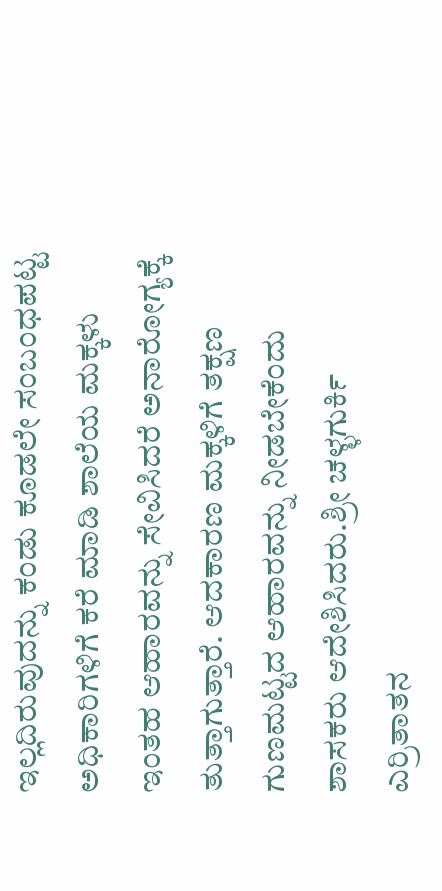ಇಲ್ಲದಿರುವುದನ್ನು ಕಂಡು ಕೂಡಲೇ ಸಂಬಂಧಪಟ್ಟ ಅಧಿಕಾರಿಗಳಿಗೆ ಕರೆ ಮಾಡಿ ಶಾಲೆಯ ಮಕ್ಕಳು ಇಂತಹ ಆಹಾರವನ್ನು ಸೇವಿಸಿದರೆ ಅನಾರೋಗ್ಯಕ್ಕೆ ತುತ್ತಾಗುತ್ತಾರೆ. ಆದಕಾರಣ ಮಕ್ಕಳಿಗೆ ತಕ್ಷಣ ಗುಣಮಟ್ಟದ ಆಹಾರವನ್ನು ನೀಡಬೇಕೆಂದು ಶಾಸಕರು ಆದೇಶಿಸಿದರು.ಶ್ರೀ ಚಳ್ಳಗುರ್ಕಿ ಎರ್ರಿತಾತನ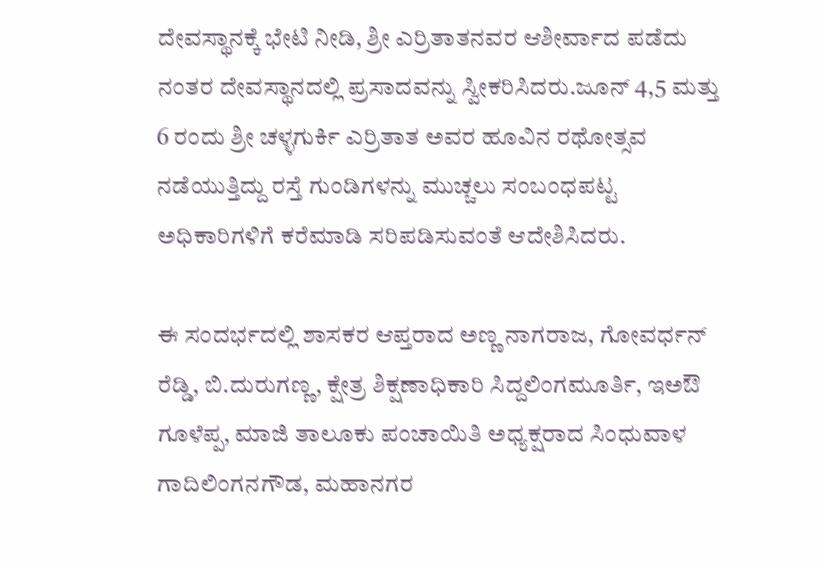ದೇವಸ್ಥಾನಕ್ಕೆ ಭೇಟಿ ನೀಡಿ, ಶ್ರೀ ಎರ್ರಿತಾತನವರ ಆಶೀರ್ವಾದ ಪಡೆದು ನಂತರ ದೇವಸ್ಥಾನದಲ್ಲಿ ಪ್ರಸಾದವನ್ನು ಸ್ವೀಕರಿಸಿದರು.ಜೂನ್ 4,5 ಮತ್ತು 6 ರಂದು ಶ್ರೀ ಚಳ್ಳಗುರ್ಕಿ ಎರ್ರಿತಾತ ಅವರ ಹೂವಿನ ರಥೋತ್ಸವ ನಡೆಯುತ್ತಿದ್ದು ರಸ್ತೆ ಗುಂಡಿಗಳನ್ನು ಮುಚ್ಚಲು ಸಂಬಂಧಪಟ್ಟ ಅಧಿಕಾರಿಗಳಿಗೆ ಕರೆಮಾಡಿ ಸರಿಪಡಿಸುವಂತೆ ಆದೇಶಿಸಿದರು.

ಈ ಸಂದರ್ಭದಲ್ಲಿ ಶಾಸಕರ ಆಪ್ತರಾದ ಅಣ್ಣ ನಾಗರಾಜ, ಗೋವರ್ಧನ್ ರೆಡ್ಡಿ, ಬಿ.ದುರುಗಣ್ಣ, ಕ್ಷೇತ್ರ ಶಿಕ್ಷಣಾಧಿಕಾರಿ ಸಿದ್ದಲಿಂಗಮೂರ್ತಿ, ಇಅಔ ಗೂಳೆಪ್ಪ, ಮಾಜಿ ತಾಲೂಕು ಪಂಚಾಯಿತಿ ಅಧ್ಯಕ್ಷರಾದ ಸಿಂಧುವಾಳ ಗಾದಿಲಿಂಗನಗೌಡ, ಮಹಾನಗರ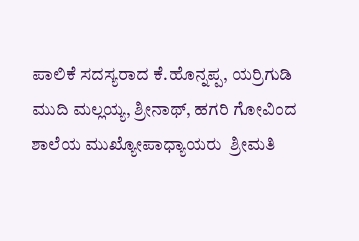ಪಾಲಿಕೆ ಸದಸ್ಯರಾದ ಕೆ.ಹೊನ್ನಪ್ಪ, ಯರ್ರಿಗುಡಿ ಮುದಿ ಮಲ್ಲಯ್ಯ, ಶ್ರೀನಾಥ್, ಹಗರಿ ಗೋವಿಂದ ಶಾಲೆಯ ಮುಖ್ಯೋಪಾಧ್ಯಾಯರು  ಶ್ರೀಮತಿ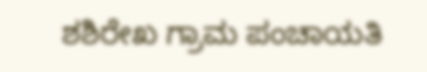ಶಶಿರೇಖ ಗ್ರಾಮ ಪಂಚಾಯತಿ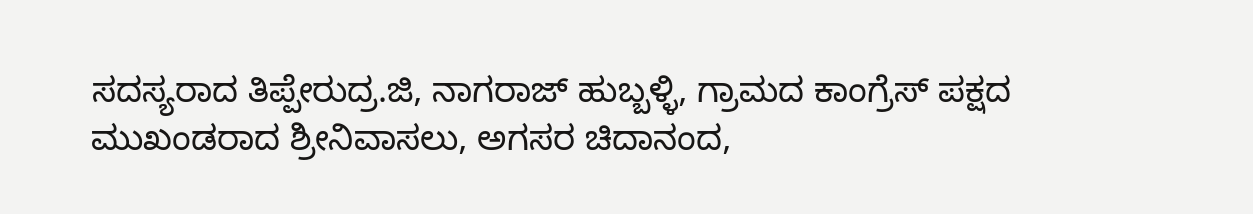ಸದಸ್ಯರಾದ ತಿಪ್ಪೇರುದ್ರ.ಜಿ, ನಾಗರಾಜ್ ಹುಬ್ಬಳ್ಳಿ, ಗ್ರಾಮದ ಕಾಂಗ್ರೆಸ್ ಪಕ್ಷದ ಮುಖಂಡರಾದ ಶ್ರೀನಿವಾಸಲು, ಅಗಸರ ಚಿದಾನಂದ,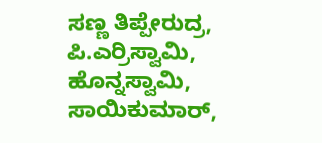ಸಣ್ಣ ತಿಪ್ಪೇರುದ್ರ, ಪಿ.ಎರ್ರಿಸ್ವಾಮಿ, ಹೊನ್ನಸ್ವಾಮಿ, ಸಾಯಿಕುಮಾರ್,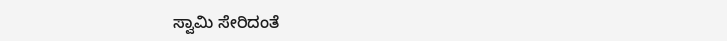ಸ್ವಾಮಿ ಸೇರಿದಂತೆ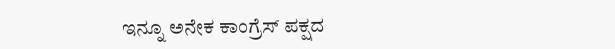ಇನ್ನೂ ಅನೇಕ ಕಾಂಗ್ರೆಸ್ ಪಕ್ಷದ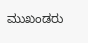ಮುಖಂಡರು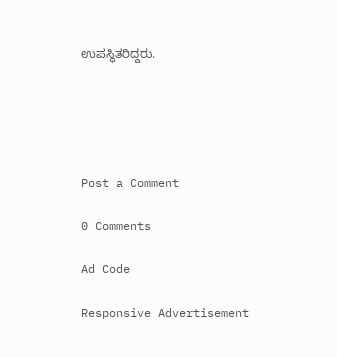ಉಪಸ್ಥಿತರಿದ್ದರು.





Post a Comment

0 Comments

Ad Code

Responsive Advertisement